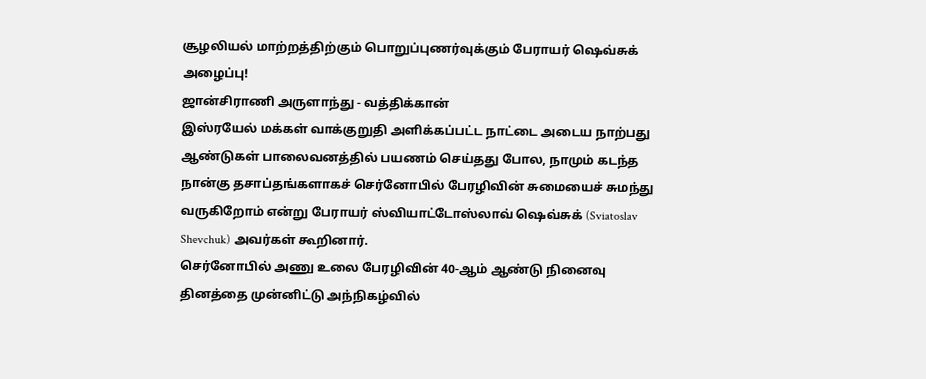சூழலியல் மாற்றத்திற்கும் பொறுப்புணர்வுக்கும் பேராயர் ஷெவ்சுக் அழைப்பு!
ஜான்சிராணி அருளாந்து - வத்திக்கான்
இஸ்ரயேல் மக்கள் வாக்குறுதி அளிக்கப்பட்ட நாட்டை அடைய நாற்பது ஆண்டுகள் பாலைவனத்தில் பயணம் செய்தது போல, நாமும் கடந்த நான்கு தசாப்தங்களாகச் செர்னோபில் பேரழிவின் சுமையைச் சுமந்து வருகிறோம் என்று பேராயர் ஸ்வியாட்டோஸ்லாவ் ஷெவ்சுக் (Sviatoslav Shevchuk) அவர்கள் கூறினார்.
செர்னோபில் அணு உலை பேரழிவின் 40-ஆம் ஆண்டு நினைவு தினத்தை முன்னிட்டு அந்நிகழ்வில்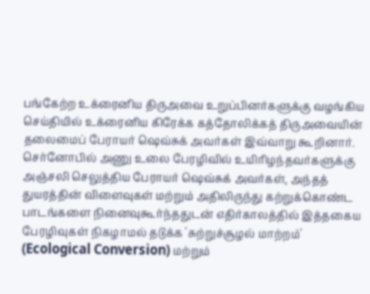பங்கேற்ற உக்ரைனிய திருஅவை உறுப்பினர்களுக்கு வழங்கிய செய்தியில் உக்ரைனிய கிரேக்க கத்தோலிக்கத் திருஅவையின் தலைமைப் பேராயர் ஷெவ்சுக் அவர்கள் இவ்வாறு கூறினார்.
செர்னோபில் அணு உலை பேரழிவில் உயிரிழந்தவர்களுக்கு அஞ்சலி செலுத்திய பேராயர் ஷெவ்சுக் அவர்கள், அந்தத் துயரத்தின் விளைவுகள் மற்றும் அதிலிருந்து கற்றுக்கொண்ட பாடங்களை நினைவுகூர்ந்ததுடன் எதிர்காலத்தில் இத்தகைய பேரழிவுகள் நிகழாமல் தடுக்க 'சுற்றுச்சூழல் மாற்றம்' (Ecological Conversion) மற்றும்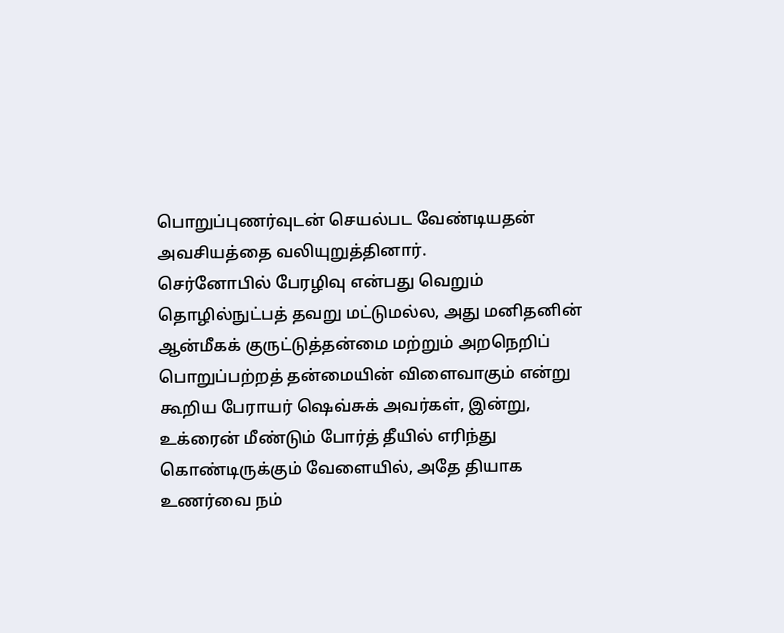பொறுப்புணர்வுடன் செயல்பட வேண்டியதன் அவசியத்தை வலியுறுத்தினார்.
செர்னோபில் பேரழிவு என்பது வெறும் தொழில்நுட்பத் தவறு மட்டுமல்ல, அது மனிதனின் ஆன்மீகக் குருட்டுத்தன்மை மற்றும் அறநெறிப் பொறுப்பற்றத் தன்மையின் விளைவாகும் என்று கூறிய பேராயர் ஷெவ்சுக் அவர்கள், இன்று, உக்ரைன் மீண்டும் போர்த் தீயில் எரிந்து கொண்டிருக்கும் வேளையில், அதே தியாக உணர்வை நம்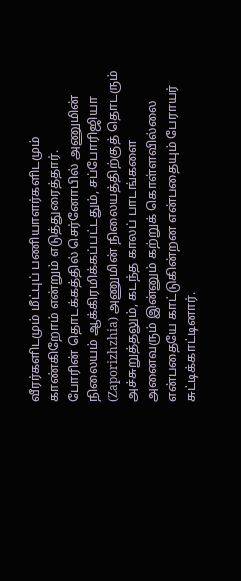வீரர்களிடமும் மீட்புப் பணியாளர்களிடமும் காண்கிறோம் என்றும் எடுத்துரைத்தார்.
போரின் தொடக்கத்தில் செர்னோபில் அணுமின் நிலையம் ஆக்கிரமிக்கப்பட்டதும், சப்போரிஜியா (Zaporizhzhia) அணுமின் நிலையத்திற்குத் தொடரும் அச்சுறுத்தலும், கடந்த காலப் பாடங்களை அனைவரும் இன்னும் கற்றுக் கொள்ளவில்லை என்பதையே காட்டுகின்றன என்பதையும் பேராயர் சுட்டிக்காட்டினார்.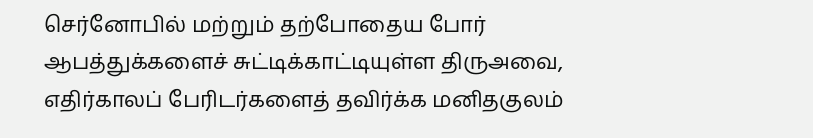செர்னோபில் மற்றும் தற்போதைய போர் ஆபத்துக்களைச் சுட்டிக்காட்டியுள்ள திருஅவை, எதிர்காலப் பேரிடர்களைத் தவிர்க்க மனிதகுலம்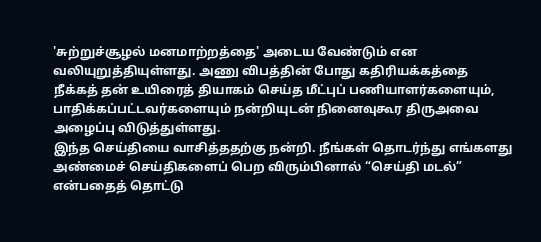'சுற்றுச்சூழல் மனமாற்றத்தை' அடைய வேண்டும் என வலியுறுத்தியுள்ளது. அணு விபத்தின் போது கதிரியக்கத்தை நீக்கத் தன் உயிரைத் தியாகம் செய்த மீட்புப் பணியாளர்களையும், பாதிக்கப்பட்டவர்களையும் நன்றியுடன் நினைவுகூர திருஅவை அழைப்பு விடுத்துள்ளது.
இந்த செய்தியை வாசித்ததற்கு நன்றி. நீங்கள் தொடர்ந்து எங்களது அண்மைச் செய்திகளைப் பெற விரும்பினால் “செய்தி மடல்” என்பதைத் தொட்டு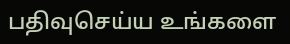பதிவுசெய்ய உங்களை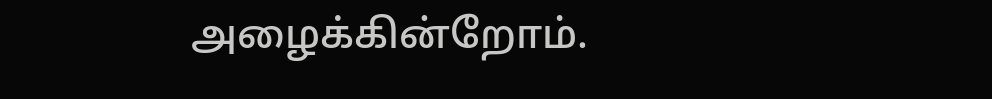அழைக்கின்றோம்.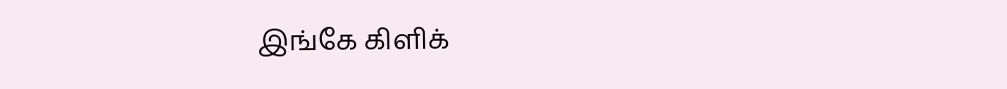இங்கே கிளிக்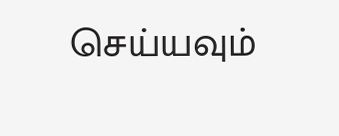செய்யவும்